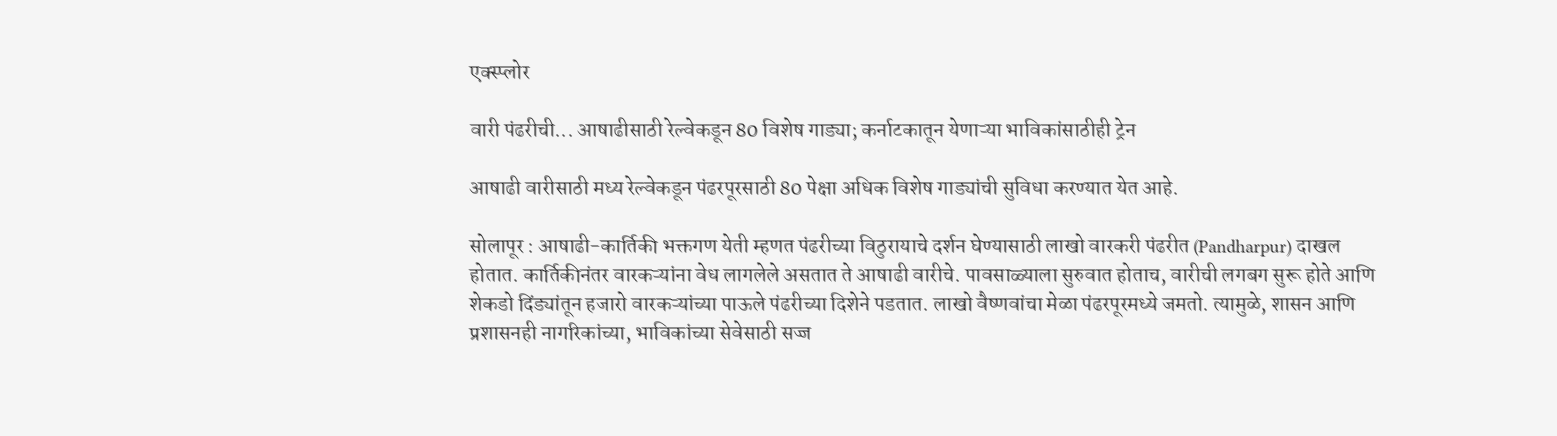एक्स्प्लोर

वारी पंढरीची... आषाढीसाठी रेल्वेकडून 80 विशेष गाड्या; कर्नाटकातून येणाऱ्या भाविकांसाठीही ट्रेन

आषाढी वारीसाठी मध्य रेल्वेकडून पंढरपूरसाठी 80 पेक्षा अधिक विशेष गाड्यांची सुविधा करण्यात येत आहे.

सोलापूर : आषाढी-कार्तिकी भक्तगण येती म्हणत पंढरीच्या विठुरायाचे दर्शन घेण्यासाठी लाखो वारकरी पंढरीत (Pandharpur) दाखल होतात. कार्तिकीनंतर वारकऱ्यांना वेध लागलेले असतात ते आषाढी वारीचे. पावसाळ्याला सुरुवात होताच, वारीची लगबग सुरू होते आणि शेकडो दिंड्यांतून हजारो वारकऱ्यांच्या पाऊले पंढरीच्या दिशेने पडतात. लाखो वैष्णवांचा मेळा पंढरपूरमध्ये जमतो. त्यामुळे, शासन आणि प्रशासनही नागरिकांच्या, भाविकांच्या सेवेसाठी सज्ज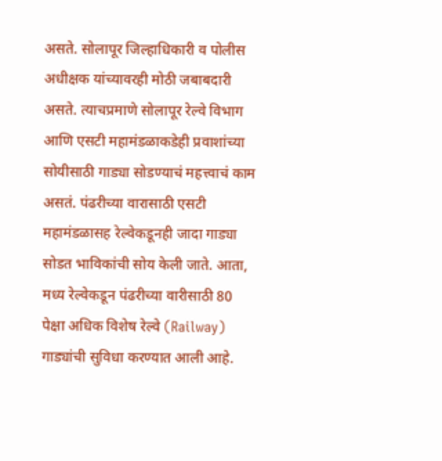असते. सोलापूर जिल्हाधिकारी व पोलीस अधीक्षक यांच्यावरही मोठी जबाबदारी असते. त्याचप्रमाणे सोलापूर रेल्वे विभाग आणि एसटी महामंडळाकडेही प्रवाशांच्या सोयीसाठी गाड्या सोडण्याचं महत्त्वाचं काम असतं. पंढरीच्या वारासाठी एसटी महामंडळासह रेल्वेकडूनही जादा गाड्या सोडत भाविकांची सोय केली जाते. आता, मध्य रेल्वेकडून पंढरीच्या वारीसाठी 80 पेक्षा अधिक विशेष रेल्वे (Railway) गाड्यांची सुविधा करण्यात आली आहे.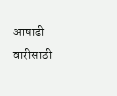आषाढी वारीसाठी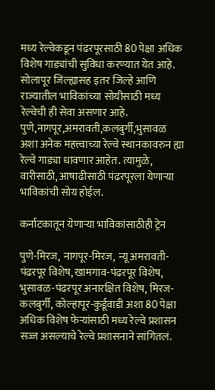मध्य रेल्वेकडून पंढरपूरसाठी 80 पेक्षा अधिक विशेष गाड्यांची सुविधा करण्यात येत आहे. सोलापूर जिल्ह्यासह इतर जिल्हे आणि राज्यातील भाविकांच्या सोयीसाठी मध्य रेल्वेची ही सेवा असणार आहे. पुणे,नागपूर,अमरावती,कलबुर्गी,भुसावळ अशा अनेक महत्त्वाच्या रेल्वे स्थानकावरुन ह्या रेल्वे गाड्या धावणार आहेत. त्यामुळे, वारीसाठी, आषाढीसाठी पंढरपूरला येणाऱ्या भाविकांची सोय होईल.

कर्नाटकातून येणाऱ्या भाविकांसाठीही ट्रेन

पुणे-मिरज, नागपूर-मिरज, न्यू अमरावती-पंढरपूर विशेष, खामगाव-पंढरपूर विशेष, भुसावळ-पंढरपूर अनारक्षित विशेष, मिरज-कलबुर्गी, कोल्हापूर-कुर्डूवाडी अशा 80 पेक्षा अधिक विशेष फेऱ्यांसाठी मध्य रेल्वे प्रशासन सज्ज असल्याचे रेल्वे प्रशासनाने सांगितलं.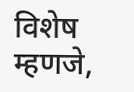विशेष म्हणजे,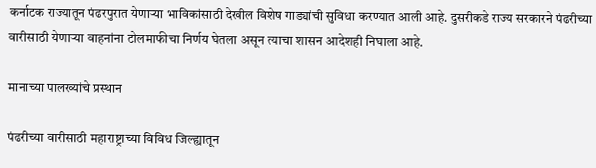कर्नाटक राज्यातून पंढरपुरात येणाऱ्या भाविकांसाठी देखील विशेष गाड्यांची सुविधा करण्यात आली आहे. दुसरीकडे राज्य सरकारने पंढरीच्या वारीसाठी येणाऱ्या वाहनांना टोलमाफीचा निर्णय घेतला असून त्याचा शासन आदेशही निघाला आहे.

मानाच्या पालख्यांचे प्रस्थान

पंढरीच्या वारीसाठी महाराष्ट्राच्या विविध जिल्ह्यातून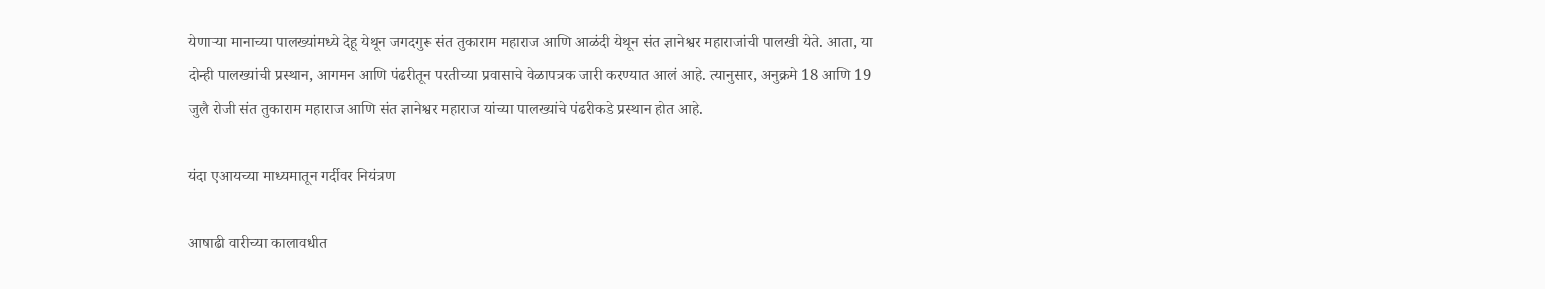येणाऱ्या मानाच्या पालख्यांमध्ये देहू येथून जगदगुरू संत तुकाराम महाराज आणि आळंदी येथून संत ज्ञानेश्वर महाराजांची पालखी येते. आता, या दोन्ही पालख्यांची प्रस्थान, आगमन आणि पंढरीतून परतीच्या प्रवासाचे वेळापत्रक जारी करण्यात आलं आहे. त्यानुसार, अनुक्रमे 18 आणि 19 जुलै रोजी संत तुकाराम महाराज आणि संत ज्ञानेश्वर महाराज यांच्या पालख्यांचे पंढरीकडे प्रस्थान होत आहे.

यंदा एआयच्या माध्यमातून गर्दीवर नियंत्रण

आषाढी वारीच्या कालावधीत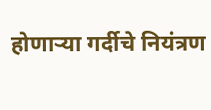होणाऱ्या गर्दीचे नियंत्रण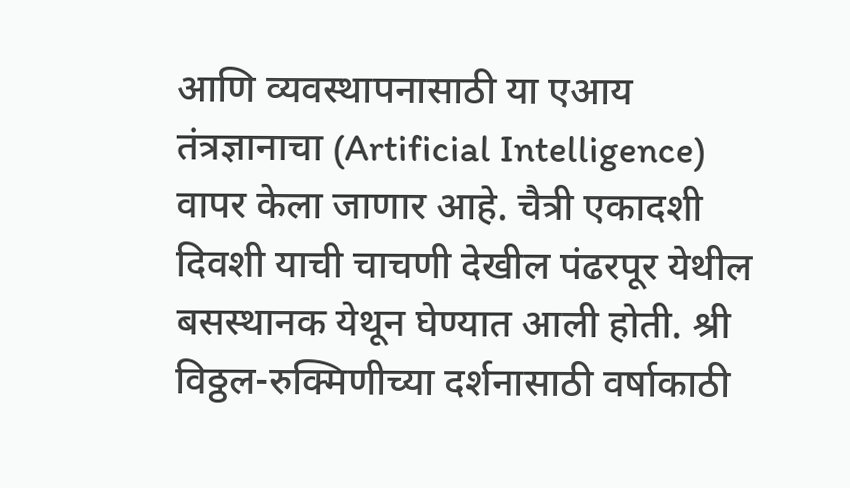आणि व्यवस्थापनासाठी या एआय तंत्रज्ञानाचा (Artificial Intelligence)  वापर केला जाणार आहे. चैत्री एकादशी दिवशी याची चाचणी देखील पंढरपूर येथील बसस्थानक येथून घेण्यात आली होती. श्री विठ्ठल-रुक्मिणीच्या दर्शनासाठी वर्षाकाठी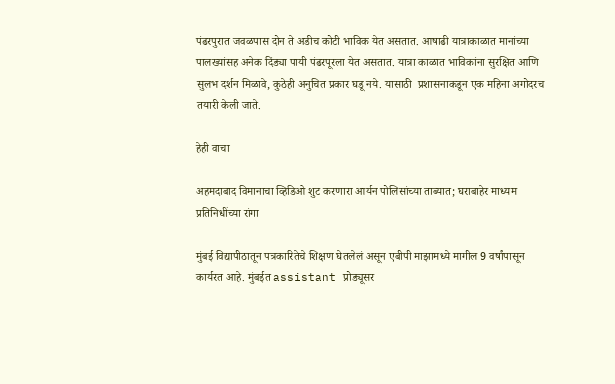पंढरपुरात जवळपास दोन ते अडीच कोटी भाविक येत असतात. आषाढी यात्राकाळात मानांच्या पालख्यांसह अनेक दिंड्या पायी पंढरपूरला येत असतात. यात्रा काळात भाविकांना सुरक्षित आणि सुलभ दर्शन मिळावे, कुठेही अनुचित प्रकार घडू नये. यासाठी  प्रशासनाकडून एक महिना अगोदरच तयारी केली जाते.

हेही वाचा

अहमदाबाद विमानाचा व्हिडिओ शुट करणारा आर्यन पोलिसांच्या ताब्यात; घराबाहेर माध्यम प्रतिनिधींच्या रांगा

मुंबई विद्यापीठातून पत्रकारितेचे शिक्षण घेतलेलं असून एबीपी माझामध्ये मागील 9 वर्षांपासून कार्यरत आहे. मुंबईत assistant प्रोड्यूसर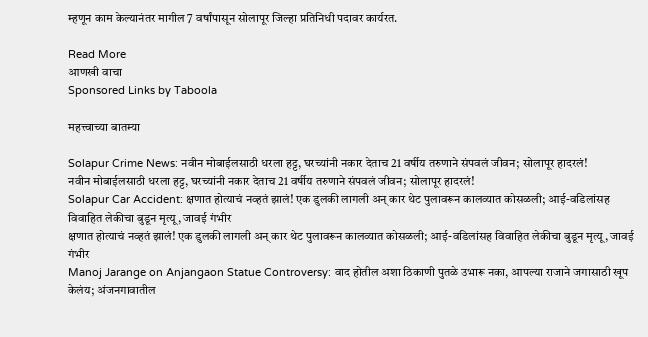म्हणून काम केल्यानंतर मागील 7 वर्षांपासून सोलापूर जिल्हा प्रतिनिधी पदावर कार्यरत.

Read More
आणखी वाचा
Sponsored Links by Taboola

महत्त्वाच्या बातम्या

Solapur Crime News: नवीन मोबाईलसाठी धरला हट्ट, घरच्यांनी नकार देताच 21 वर्षीय तरुणाने संपवलं जीवन; सोलापूर हादरलं!
नवीन मोबाईलसाठी धरला हट्ट, घरच्यांनी नकार देताच 21 वर्षीय तरुणाने संपवलं जीवन; सोलापूर हादरलं!
Solapur Car Accident: क्षणात होत्याचं नव्हतं झालं! एक डुलकी लागली अन् कार थेट पुलावरून कालव्यात कोसळली; आई-वडिलांसह विवाहित लेकीचा बुडून मृत्यू, जावई गंभीर
क्षणात होत्याचं नव्हतं झालं! एक डुलकी लागली अन् कार थेट पुलावरून कालव्यात कोसळली; आई-वडिलांसह विवाहित लेकीचा बुडून मृत्यू, जावई गंभीर
Manoj Jarange on Anjangaon Statue Controversy: वाद होतील अशा ठिकाणी पुतळे उभारू नका, आपल्या राजाने जगासाठी खूप केलंय; अंजनगावातील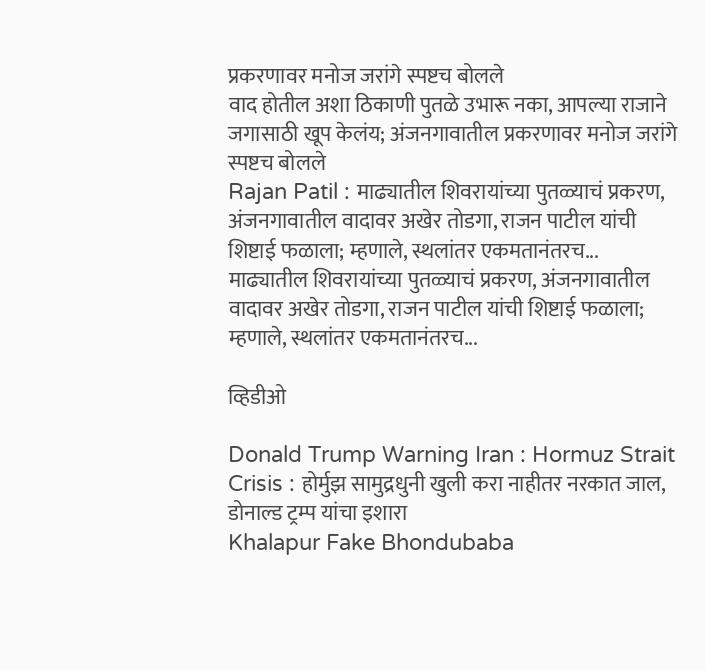प्रकरणावर मनोज जरांगे स्पष्टच बोलले
वाद होतील अशा ठिकाणी पुतळे उभारू नका, आपल्या राजाने जगासाठी खूप केलंय; अंजनगावातील प्रकरणावर मनोज जरांगे स्पष्टच बोलले
Rajan Patil : माढ्यातील शिवरायांच्या पुतळ्याचं प्रकरण, अंजनगावातील वादावर अखेर तोडगा, राजन पाटील यांची शिष्टाई फळाला; म्हणाले, स्थलांतर एकमतानंतरच...
माढ्यातील शिवरायांच्या पुतळ्याचं प्रकरण, अंजनगावातील वादावर अखेर तोडगा, राजन पाटील यांची शिष्टाई फळाला; म्हणाले, स्थलांतर एकमतानंतरच...

व्हिडीओ

Donald Trump Warning Iran : Hormuz Strait Crisis : होर्मुझ सामुद्रधुनी खुली करा नाहीतर नरकात जाल, डोनाल्ड ट्रम्प यांचा इशारा
Khalapur Fake Bhondubaba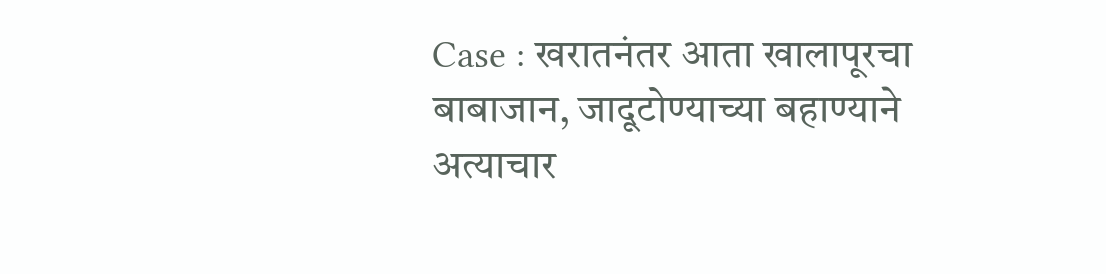Case : खरातनंतर आता खालापूरचा बाबाजान, जादूटोण्याच्या बहाण्याने अत्याचार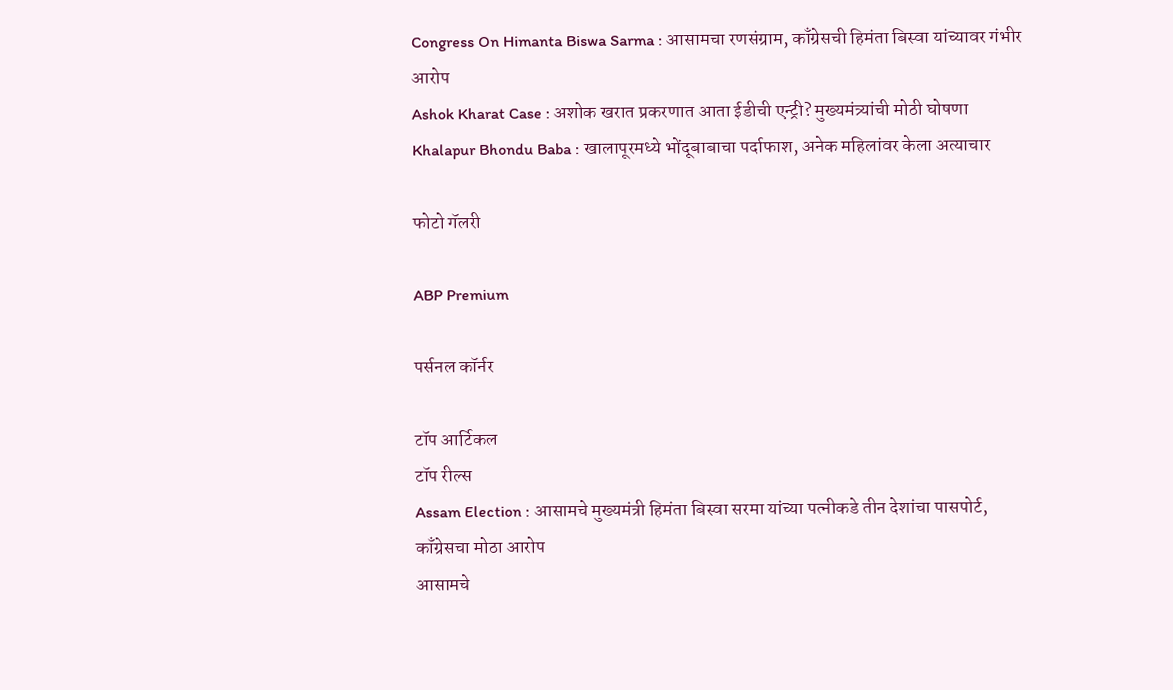Congress On Himanta Biswa Sarma : आसामचा रणसंग्राम, काँग्रेसची हिमंता बिस्वा यांच्यावर गंभीर आरोप
Ashok Kharat Case : अशोक खरात प्रकरणात आता ईडीची एन्ट्री? मुख्यमंत्र्यांची मोठी घोषणा
Khalapur Bhondu Baba : खालापूरमध्ये भोंदूबाबाचा पर्दाफाश, अनेक महिलांवर केला अत्याचार

फोटो गॅलरी

ABP Premium

पर्सनल कॉर्नर

टॉप आर्टिकल
टॉप रील्स
Assam Election : आसामचे मुख्यमंत्री हिमंता बिस्वा सरमा यांच्या पत्नीकडे तीन देशांचा पासपोर्ट, काँग्रेसचा मोठा आरोप
आसामचे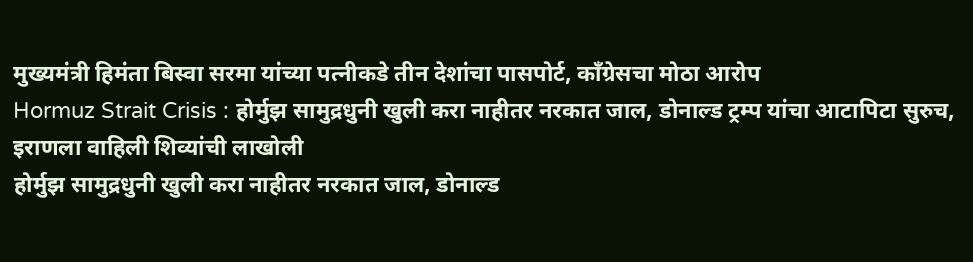मुख्यमंत्री हिमंता बिस्वा सरमा यांच्या पत्नीकडे तीन देशांचा पासपोर्ट, काँग्रेसचा मोठा आरोप
Hormuz Strait Crisis : होर्मुझ सामुद्रधुनी खुली करा नाहीतर नरकात जाल, डोनाल्ड ट्रम्प यांचा आटापिटा सुरुच, इराणला वाहिली शिव्यांची लाखोली
होर्मुझ सामुद्रधुनी खुली करा नाहीतर नरकात जाल, डोनाल्ड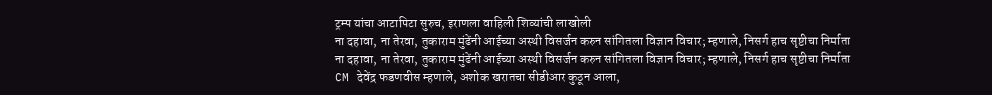ट्रम्प यांचा आटापिटा सुरुच, इराणला वाहिली शिव्यांची लाखोली
ना दहावा, ना तेरवा, तुकाराम मुंढेंनी आईच्या अस्थी विसर्जन करुन सांगितला विज्ञान विचार; म्हणाले, निसर्ग हाच सृष्टीचा निर्माता
ना दहावा, ना तेरवा, तुकाराम मुंढेंनी आईच्या अस्थी विसर्जन करुन सांगितला विज्ञान विचार; म्हणाले, निसर्ग हाच सृष्टीचा निर्माता
CM देवेंद्र फडणवीस म्हणाले, अशोक खरातचा सीडीआर कुठून आला,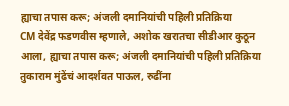ह्याचा तपास करू; अंजली दमानियांची पहिली प्रतिक्रिया
CM देवेंद्र फडणवीस म्हणाले, अशोक खरातचा सीडीआर कुठून आला, ह्याचा तपास करू; अंजली दमानियांची पहिली प्रतिक्रिया
तुकाराम मुंढेंचं आदर्शवत पाऊल, रुढींना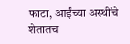फाटा, आईंच्या अस्थींचे शेतातच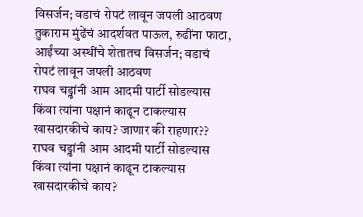विसर्जन; वडाचं रोपटं लावून जपली आठवण
तुकाराम मुंढेंचं आदर्शवत पाऊल, रुढींना फाटा, आईंच्या अस्थींचे शेतातच विसर्जन; वडाचं रोपटं लावून जपली आठवण
राघव चड्ढांनी आम आदमी पार्टी सोडल्यास किंवा त्यांना पक्षानं काढून टाकल्यास खासदारकीचे काय? जाणार की राहणार??
राघव चड्ढांनी आम आदमी पार्टी सोडल्यास किंवा त्यांना पक्षानं काढून टाकल्यास खासदारकीचे काय?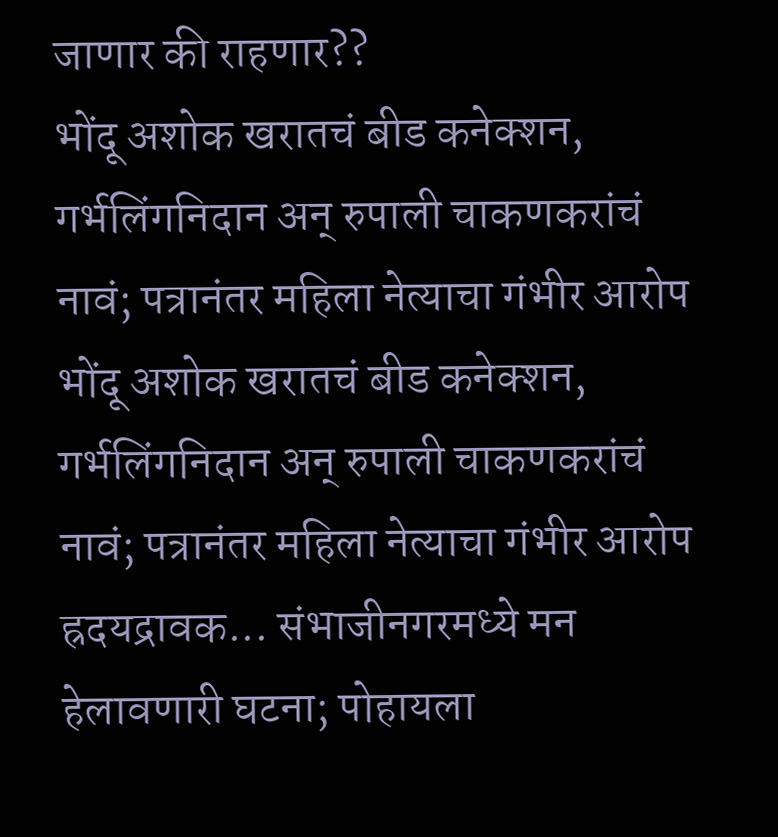जाणार की राहणार??
भोंदू अशोक खरातचं बीड कनेक्शन, गर्भलिंगनिदान अन् रुपाली चाकणकरांचं नावं; पत्रानंतर महिला नेत्याचा गंभीर आरोप
भोंदू अशोक खरातचं बीड कनेक्शन, गर्भलिंगनिदान अन् रुपाली चाकणकरांचं नावं; पत्रानंतर महिला नेत्याचा गंभीर आरोप
ह्रदयद्रावक... संभाजीनगरमध्ये मन हेलावणारी घटना; पोहायला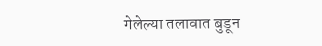गेलेल्या तलावात बुडून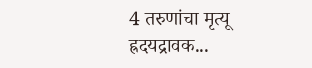4 तरुणांचा मृत्यू
ह्रदयद्रावक...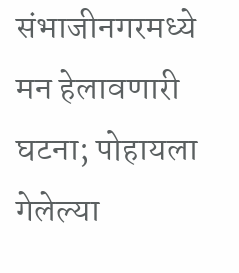संभाजीनगरमध्ये मन हेलावणारी घटना; पोहायला गेलेल्या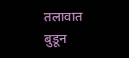तलावात बुडून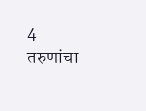4 तरुणांचा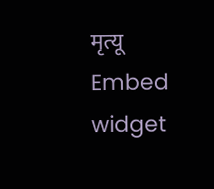मृत्यू
Embed widget